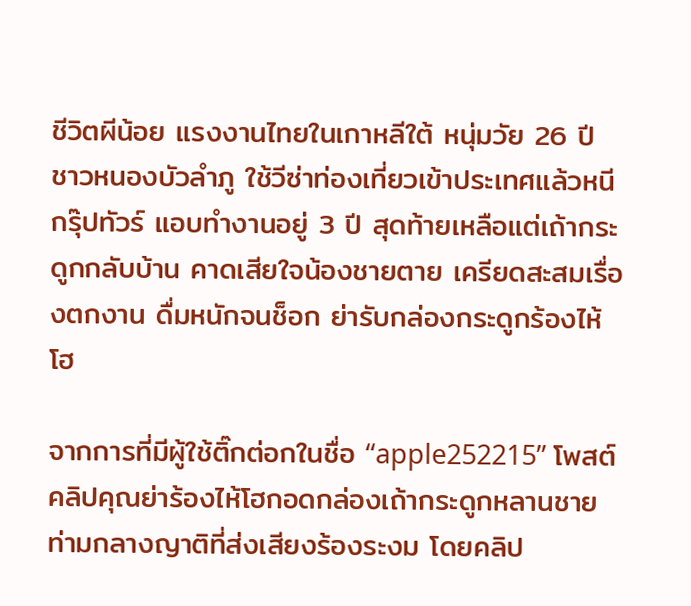ชีวิตผีน้อย แรงงานไทยในเกาหลีใต้ หนุ่มวัย 26 ปี ชาวหนองบัวลำภู ใช้วีซ่าท่องเที่ยวเข้าประเทศแล้วหนีกรุ๊ปทัวร์ แอบทำงานอยู่ 3 ปี สุดท้ายเหลือแต่เถ้ากระดูกกลับบ้าน คาดเสียใจน้องชายตาย เครียดสะสมเรื่องตกงาน ดื่มหนักจนช็อก ย่ารับกล่องกระดูกร้องไห้โฮ

จากการที่มีผู้ใช้ติ๊กต่อกในชื่อ “apple252215” โพสต์คลิปคุณย่าร้องไห้โฮกอดกล่องเถ้ากระดูกหลานชาย ท่ามกลางญาติที่ส่งเสียงร้องระงม โดยคลิป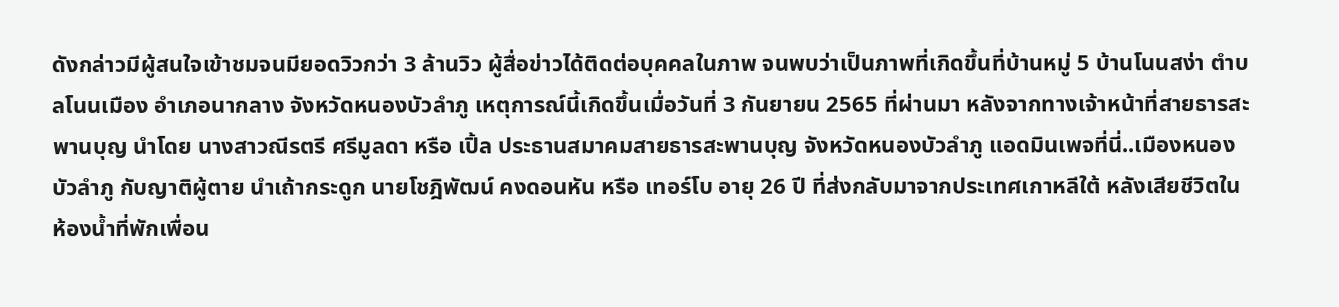ดังกล่าวมีผู้สนใจเข้าชมจนมียอดวิวกว่า 3 ล้านวิว ผู้สื่อข่าวได้ติดต่อบุคคลในภาพ จนพบว่าเป็นภาพที่เกิดขึ้นที่บ้านหมู่ 5 บ้านโนนสง่า ตำบลโนนเมือง อำเภอนากลาง จังหวัดหนองบัวลำภู เหตุการณ์นี้เกิดขึ้นเมื่อวันที่ 3 กันยายน 2565 ที่ผ่านมา หลังจากทางเจ้าหน้าที่สายธารสะพานบุญ นำโดย นางสาวณีรตรี ศรีมูลดา หรือ เปิ้ล ประธานสมาคมสายธารสะพานบุญ จังหวัดหนองบัวลำภู แอดมินเพจที่นี่..เมืองหนองบัวลำภู กับญาติผู้ตาย นำเถ้ากระดูก นายโชฎิพัฒน์ คงดอนหัน หรือ เทอร์โบ อายุ 26 ปี ที่ส่งกลับมาจากประเทศเกาหลีใต้ หลังเสียชีวิตในห้องน้ำที่พักเพื่อน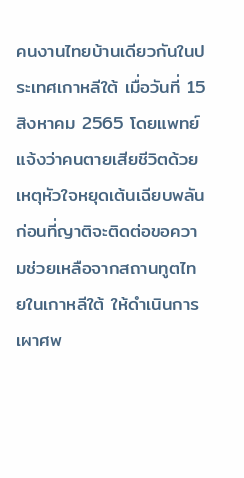คนงานไทยบ้านเดียวกันในประเทศเกาหลีใต้ เมื่อวันที่ 15 สิงหาคม 2565 โดยแพทย์แจ้งว่าคนตายเสียชีวิตด้วยเหตุหัวใจหยุดเต้นเฉียบพลัน ก่อนที่ญาติจะติดต่อขอความช่วยเหลือจากสถานทูตไทยในเกาหลีใต้ ให้ดำเนินการเผาศพ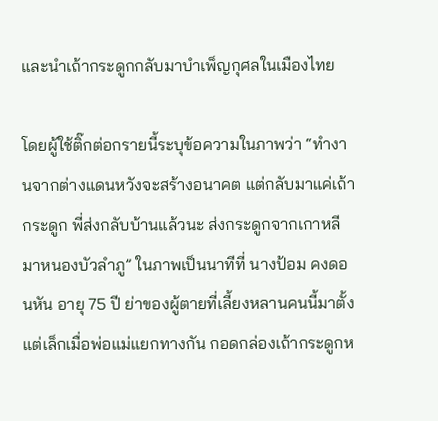และนำเถ้ากระดูกกลับมาบำเพ็ญกุศลในเมืองไทย

โดยผู้ใช้ติ๊กต่อกรายนี้ระบุข้อความในภาพว่า “ทำงานจากต่างแดนหวังจะสร้างอนาคต แต่กลับมาแค่เถ้ากระดูก พี่ส่งกลับบ้านแล้วนะ ส่งกระดูกจากเกาหลีมาหนองบัวลำภู” ในภาพเป็นนาทีที่ นางป้อม คงดอนหัน อายุ 75 ปี ย่าของผู้ตายที่เลี้ยงหลานคนนี้มาตั้งแต่เล็กเมื่อพ่อแม่แยกทางกัน กอดกล่องเถ้ากระดูกห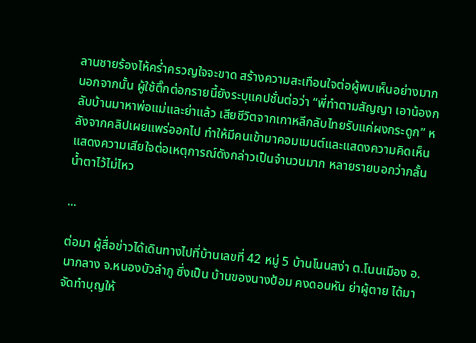ลานชายร้องไห้คร่ำครวญใจจะขาด สร้างความสะเทือนใจต่อผู้พบเห็นอย่างมาก นอกจากนั้น ผู้ใช้ติ๊กต่อกรายนี้ยังระบุแคปชั่นต่อว่า “พี่ทำตามสัญญา เอาน้องกลับบ้านมาหาพ่อแม่และย่าแล้ว เสียชีวิตจากเกาหลีกลับไทยรับแค่ผงกระดูก” หลังจากคลิปเผยแพร่ออกไป ทำให้มีคนเข้ามาคอมเมนต์และแสดงความคิดเห็น แสดงความเสียใจต่อเหตุการณ์ดังกล่าวเป็นจำนวนมาก หลายรายบอกว่ากลั้นน้ำตาไว้ไม่ไหว

...

ต่อมา ผู้สื่อข่าวได้เดินทางไปที่บ้านเลขที่ 42 หมู่ 5 บ้านโนนสง่า ต.โนนเมือง อ.นากลาง จ.หนองบัวลำภู ซึ่งเป็น บ้านของนางป้อม คงดอนหัน ย่าผู้ตาย ได้มาจัดทำบุญให้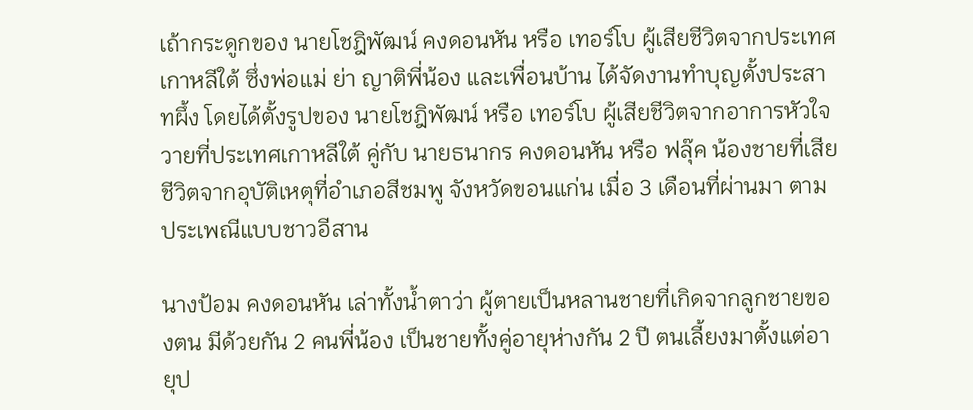เถ้ากระดูกของ นายโชฎิพัฒน์ คงดอนหัน หรือ เทอร์โบ ผู้เสียชีวิตจากประเทศเกาหลีใต้ ซึ่งพ่อแม่ ย่า ญาติพี่น้อง และเพื่อนบ้าน ได้จัดงานทำบุญตั้งประสาทผึ้ง โดยได้ตั้งรูปของ นายโชฎิพัฒน์ หรือ เทอร์โบ ผู้เสียชีวิตจากอาการหัวใจวายที่ประเทศเกาหลีใต้ คู่กับ นายธนากร คงดอนหัน หรือ ฟลุ๊ค น้องชายที่เสียชีวิตจากอุบัติเหตุที่อำเภอสีชมพู จังหวัดขอนแก่น เมื่อ 3 เดือนที่ผ่านมา ตามประเพณีแบบชาวอีสาน

นางป้อม คงดอนหัน เล่าทั้งน้ำตาว่า ผู้ตายเป็นหลานชายที่เกิดจากลูกชายของตน มีด้วยกัน 2 คนพี่น้อง เป็นชายทั้งคู่อายุห่างกัน 2 ปี ตนเลี้ยงมาตั้งแต่อายุป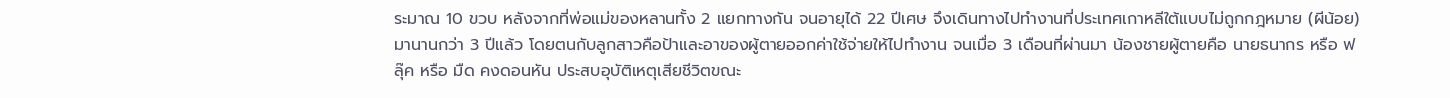ระมาณ 10 ขวบ หลังจากที่พ่อแม่ของหลานทั้ง 2 แยกทางกัน จนอายุได้ 22 ปีเศษ จึงเดินทางไปทำงานที่ประเทศเกาหลีใต้แบบไม่ถูกกฎหมาย (ผีน้อย) มานานกว่า 3 ปีแล้ว โดยตนกับลูกสาวคือป้าและอาของผู้ตายออกค่าใช้จ่ายให้ไปทำงาน จนเมื่อ 3 เดือนที่ผ่านมา น้องชายผู้ตายคือ นายธนากร หรือ ฟลุ๊ค หรือ มืด คงดอนหัน ประสบอุบัติเหตุเสียชีวิตขณะ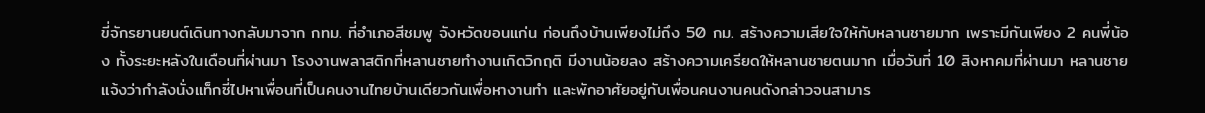ขี่จักรยานยนต์เดินทางกลับมาจาก กทม. ที่อำเภอสีชมพู จังหวัดขอนแก่น ก่อนถึงบ้านเพียงไม่ถึง 50 กม. สร้างความเสียใจให้กับหลานชายมาก เพราะมีกันเพียง 2 คนพี่น้อง ทั้งระยะหลังในเดือนที่ผ่านมา โรงงานพลาสติกที่หลานชายทำงานเกิดวิกฤติ มีงานน้อยลง สร้างความเครียดให้หลานชายตนมาก เมื่อวันที่ 10 สิงหาคมที่ผ่านมา หลานชายแจ้งว่ากำลังนั่งแท็กซี่ไปหาเพื่อนที่เป็นคนงานไทยบ้านเดียวกันเพื่อหางานทำ และพักอาศัยอยู่กับเพื่อนคนงานคนดังกล่าวจนสามาร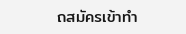ถสมัครเข้าทำ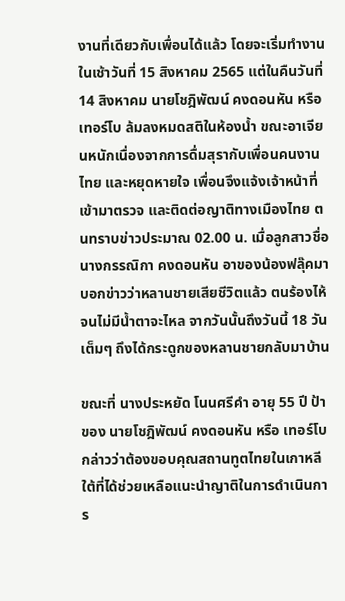งานที่เดียวกับเพื่อนได้แล้ว โดยจะเริ่มทำงานในเช้าวันที่ 15 สิงหาคม 2565 แต่ในคืนวันที่ 14 สิงหาคม นายโชฎิพัฒน์ คงดอนหัน หรือ เทอร์โบ ล้มลงหมดสติในห้องน้ำ ขณะอาเจียนหนักเนื่องจากการดื่มสุรากับเพื่อนคนงานไทย และหยุดหายใจ เพื่อนจึงแจ้งเจ้าหน้าที่เข้ามาตรวจ และติดต่อญาติทางเมืองไทย ตนทราบข่าวประมาณ 02.00 น. เมื่อลูกสาวชื่อ นางกรรณิกา คงดอนหัน อาของน้องฟลุ๊คมาบอกข่าวว่าหลานชายเสียชีวิตแล้ว ตนร้องไห้จนไม่มีน้ำตาจะไหล จากวันนั้นถึงวันนี้ 18 วันเต็มๆ ถึงได้กระดูกของหลานชายกลับมาบ้าน

ขณะที่ นางประหยัด โนนศรีคำ อายุ 55 ปี ป้าของ นายโชฎิพัฒน์ คงดอนหัน หรือ เทอร์โบ กล่าวว่าต้องขอบคุณสถานทูตไทยในเกาหลีใต้ที่ได้ช่วยเหลือแนะนำญาติในการดำเนินการ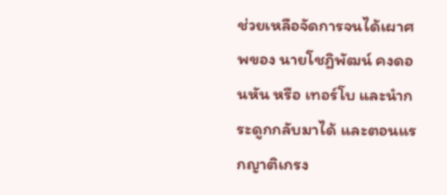ช่วยเหลือจัดการจนได้เผาศพของ นายโชฎิพัฒน์ คงดอนหัน หรือ เทอร์โบ และนำกระดูกกลับมาได้ และตอนแรกญาติเกรง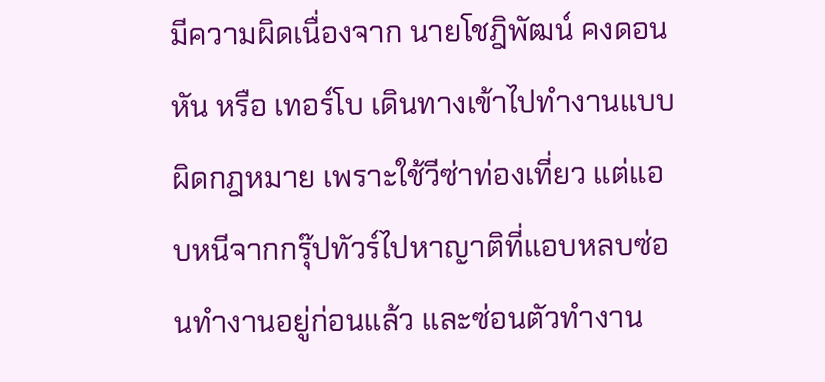มีความผิดเนื่องจาก นายโชฎิพัฒน์ คงดอนหัน หรือ เทอร์โบ เดินทางเข้าไปทำงานแบบผิดกฎหมาย เพราะใช้วีซ่าท่องเที่ยว แต่แอบหนีจากกรุ๊ปทัวร์ไปหาญาติที่แอบหลบซ่อนทำงานอยู่ก่อนแล้ว และซ่อนตัวทำงาน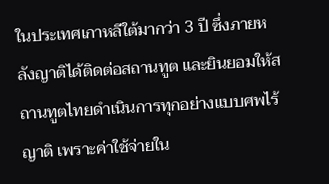ในประเทศเกาหลีใต้มากว่า 3 ปี ซึ่งภายหลังญาติได้ติดต่อสถานทูต และยินยอมให้สถานทูตไทยดำเนินการทุกอย่างแบบศพไร้ญาติ เพราะค่าใช้จ่ายใน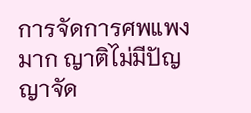การจัดการศพแพงมาก ญาติไม่มีปัญญาจัด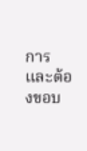การ และต้องขอบ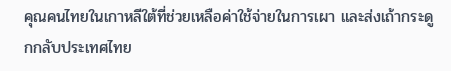คุณคนไทยในเกาหลีใต้ที่ช่วยเหลือค่าใช้จ่ายในการเผา และส่งเถ้ากระดูกกลับประเทศไทย